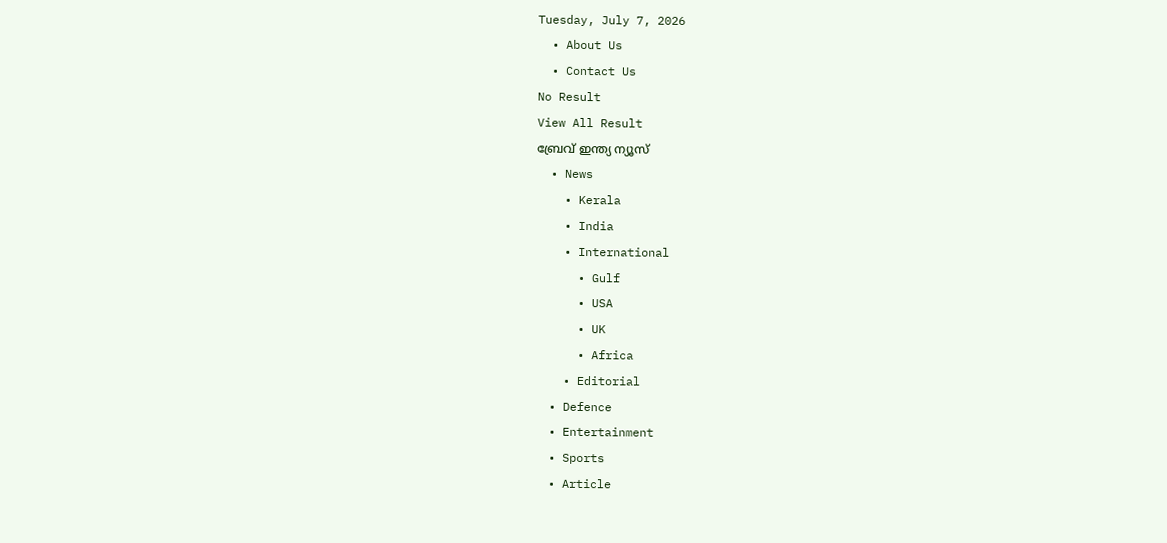Tuesday, July 7, 2026
  • About Us
  • Contact Us
No Result
View All Result
ബ്രേവ് ഇന്ത്യ ന്യൂസ്
  • News
    • Kerala
    • India
    • International
      • Gulf
      • USA
      • UK
      • Africa
    • Editorial
  • Defence
  • Entertainment
  • Sports
  • Article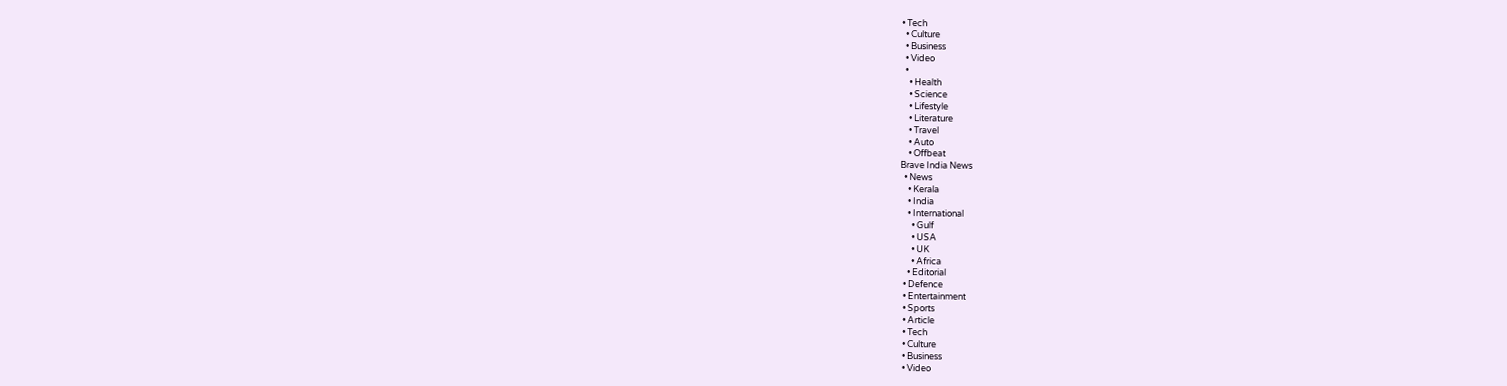• Tech
  • Culture
  • Business
  • Video
  •
    • Health
    • Science
    • Lifestyle
    • Literature
    • Travel
    • Auto
    • Offbeat
Brave India News
  • News
    • Kerala
    • India
    • International
      • Gulf
      • USA
      • UK
      • Africa
    • Editorial
  • Defence
  • Entertainment
  • Sports
  • Article
  • Tech
  • Culture
  • Business
  • Video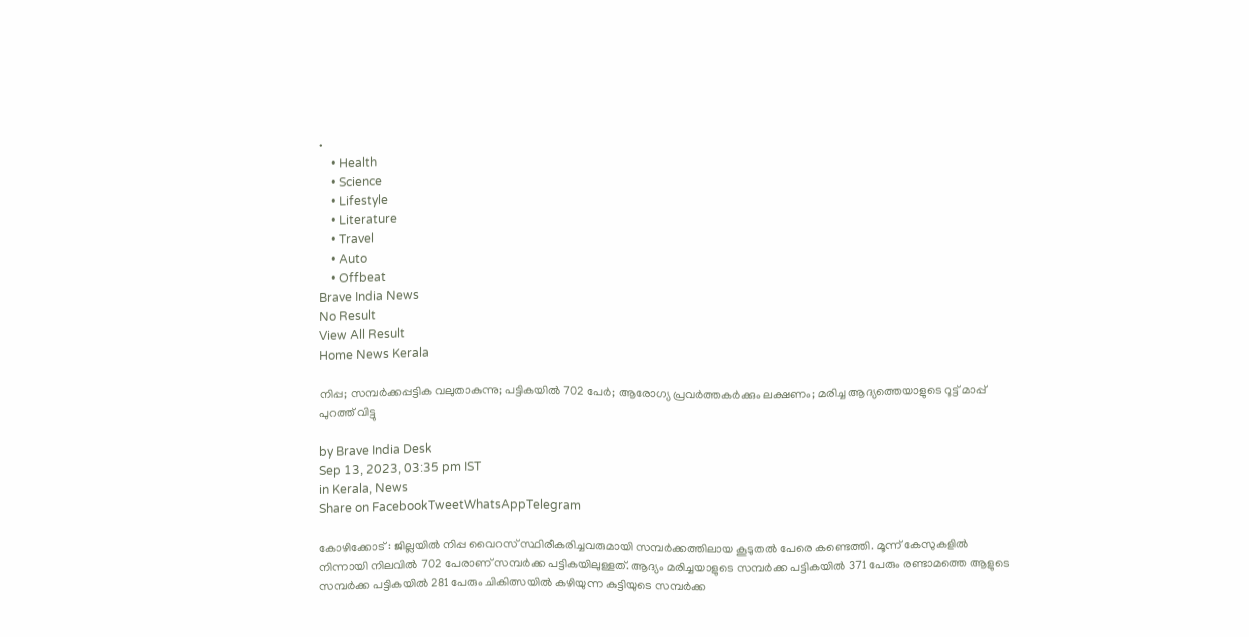•
    • Health
    • Science
    • Lifestyle
    • Literature
    • Travel
    • Auto
    • Offbeat
Brave India News
No Result
View All Result
Home News Kerala

നിപ്പ; സമ്പര്‍ക്കപ്പട്ടിക വലുതാകുന്നു; പട്ടികയില്‍ 702 പേര്‍; ആരോഗ്യ പ്രവര്‍ത്തകര്‍ക്കും ലക്ഷണം; മരിച്ച ആദ്യത്തെയാളുടെ റൂട്ട് മാപ്പ് പുറത്ത് വിട്ടു

by Brave India Desk
Sep 13, 2023, 03:35 pm IST
in Kerala, News
Share on FacebookTweetWhatsAppTelegram

കോഴിക്കോട് : ജില്ലയില്‍ നിപ്പ വൈറസ് സ്ഥിരീകരിച്ചവരുമായി സമ്പര്‍ക്കത്തിലായ കൂടുതല്‍ പേരെ കണ്ടെത്തി. മൂന്ന് കേസുകളില്‍ നിന്നായി നിലവില്‍ 702 പേരാണ് സമ്പര്‍ക്ക പട്ടികയിലുള്ളത്. ആദ്യം മരിച്ചയാളുടെ സമ്പര്‍ക്ക പട്ടികയില്‍ 371 പേരും രണ്ടാമത്തെ ആളുടെ സമ്പര്‍ക്ക പട്ടികയില്‍ 281 പേരും ചികിത്സയില്‍ കഴിയുന്ന കുട്ടിയുടെ സമ്പര്‍ക്ക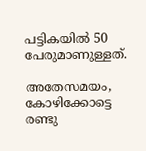പട്ടികയില്‍ 50 പേരുമാണുള്ളത്.

അതേസമയം, കോഴിക്കോട്ടെ രണ്ടു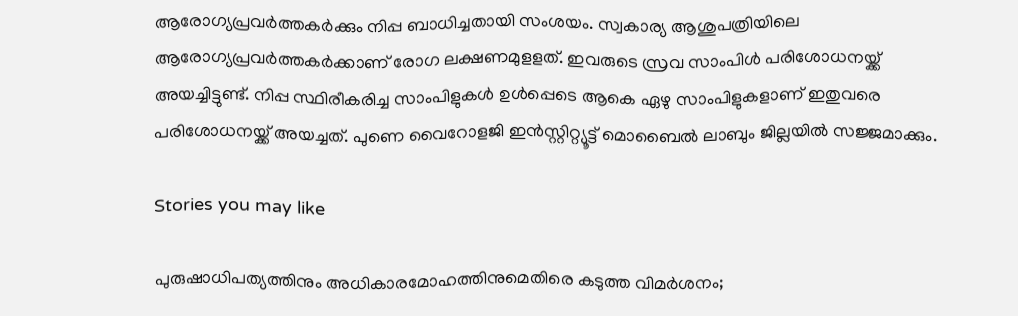ആരോഗ്യപ്രവര്‍ത്തകര്‍ക്കും നിപ്പ ബാധിച്ചതായി സംശയം. സ്വകാര്യ ആശുപത്രിയിലെ ആരോഗ്യപ്രവര്‍ത്തകര്‍ക്കാണ് രോഗ ലക്ഷണമുളളത്. ഇവരുടെ സ്രവ സാംപിള്‍ പരിശോധനയ്ക്ക് അയച്ചിട്ടുണ്ട്. നിപ്പ സ്ഥിരീകരിച്ച സാംപിളുകള്‍ ഉള്‍പ്പെടെ ആകെ ഏഴു സാംപിളുകളാണ് ഇതുവരെ പരിശോധനയ്ക്ക് അയച്ചത്. പുണെ വൈറോളജി ഇന്‍സ്റ്റിറ്റ്യൂട്ട് മൊബൈല്‍ ലാബും ജില്ലയില്‍ സജ്ജമാക്കും.

Stories you may like

പുരുഷാധിപത്യത്തിനും അധികാരമോഹത്തിനുമെതിരെ കടുത്ത വിമർശനം;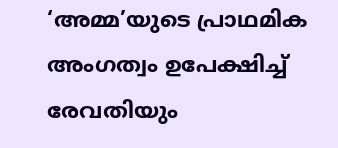‘അമ്മ’യുടെ പ്രാഥമിക അംഗത്വം ഉപേക്ഷിച്ച് രേവതിയും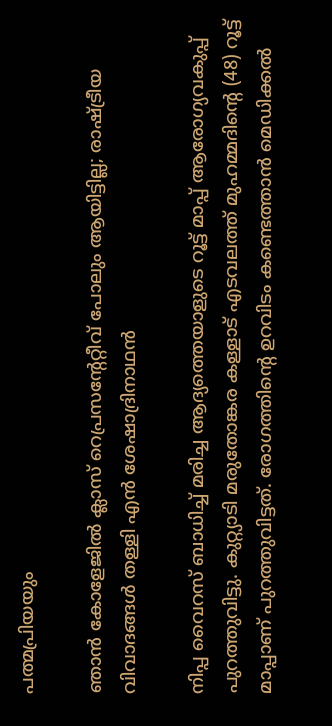പത്മപ്രിയയും

ഞാൻ കോളേജിൽ ക്ലാസ് റെപ്രസന്റേറ്റീവ് പോലും ആയിട്ടില്ല; രാഷ്ട്രീയ വിവാദങ്ങൾ തള്ളി എൻ ശേഷാദ്രിനാഥൻ

നിപ്പ വൈറസ് ബാധിച്ച് മരിച്ച ആദ്യത്തെയാളുടെ റൂട്ട് മാപ്പ് ആരോഗ്യവകുപ്പ് പുറത്തുവിട്ടു. കുറ്റ്യാടി മരുതോങ്കര കള്ളാട് എടവലത്ത് മുഹമ്മദിന്റെ (48) റൂട്ട് മാപ്പാണ് പുറത്തുവിട്ടത്. രോഗത്തിന്റെ ഉറവിടം കണ്ടെത്താന്‍ മെഡിക്കല്‍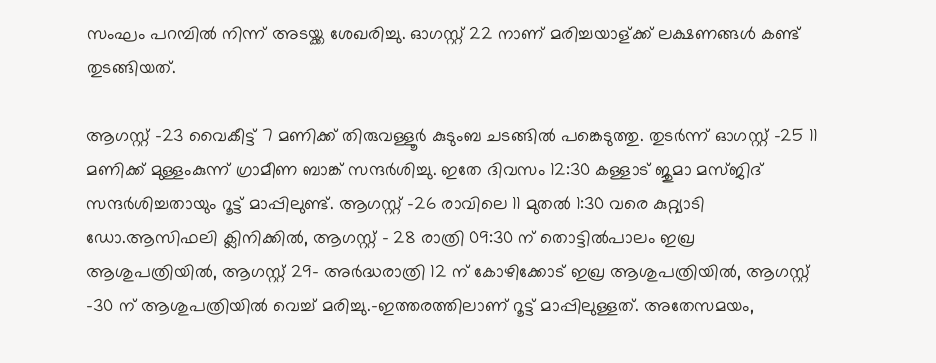സംഘം പറമ്പില്‍ നിന്ന് അടയ്ക്ക ശേഖരിച്ചു. ഓഗസ്റ്റ് 22 നാണ് മരിച്ചയാള്ക്ക് ലക്ഷണങ്ങള്‍ കണ്ട് തുടങ്ങിയത്.

ആഗസ്റ്റ് -23 വൈകീട്ട് 7 മണിക്ക് തിരുവള്ളൂര്‍ കുടുംബ ചടങ്ങില്‍ പങ്കെടുത്തു. തുടര്‍ന്ന് ഓഗസ്റ്റ് -25 11 മണിക്ക് മുള്ളംകുന്ന് ഗ്രാമീണ ബാങ്ക് സന്ദര്‍ശിച്ചു. ഇതേ ദിവസം 12:30 കള്ളാട് ജുമാ മസ്ജിദ് സന്ദര്‍ശിച്ചതായും റൂട്ട് മാപ്പിലുണ്ട്. ആഗസ്റ്റ് -26 രാവിലെ 11 മുതല്‍ 1:30 വരെ കുറ്റ്യാടി ഡോ.ആസിഫലി ക്ലിനിക്കില്‍, ആഗസ്റ്റ് – 28 രാത്രി 09:30 ന് തൊട്ടില്‍പാലം ഇഖ്ര ആശുപത്രിയില്‍, ആഗസ്റ്റ് 29- അര്‍ദ്ധരാത്രി 12 ന് കോഴിക്കോട് ഇഖ്ര ആശുപത്രിയില്‍, ആഗസ്റ്റ് -30 ന് ആശുപത്രിയില്‍ വെച്ച് മരിച്ചു.-ഇത്തരത്തിലാണ് റൂട്ട് മാപ്പിലുള്ളത്. അതേസമയം,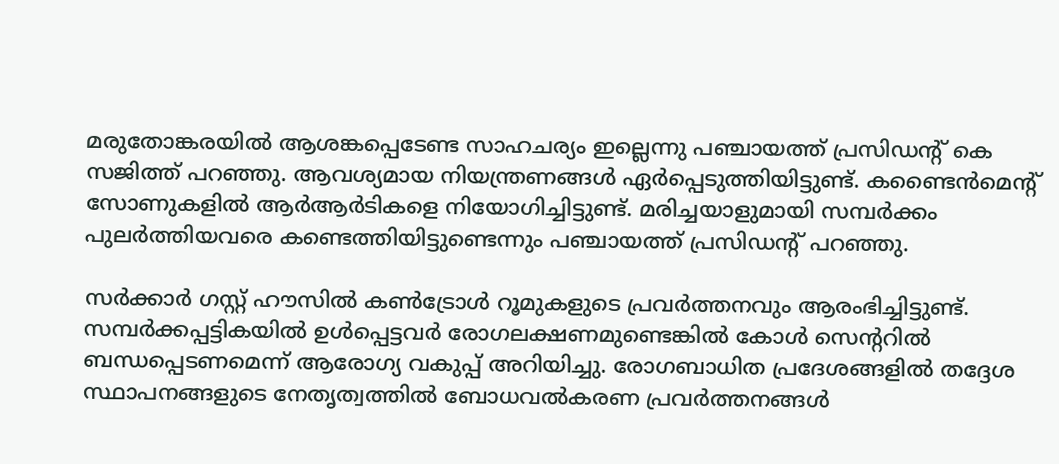മരുതോങ്കരയില്‍ ആശങ്കപ്പെടേണ്ട സാഹചര്യം ഇല്ലെന്നു പഞ്ചായത്ത് പ്രസിഡന്റ് കെ സജിത്ത് പറഞ്ഞു. ആവശ്യമായ നിയന്ത്രണങ്ങള്‍ ഏര്‍പ്പെടുത്തിയിട്ടുണ്ട്. കണ്ടൈന്‍മെന്റ് സോണുകളില്‍ ആര്‍ആര്‍ടികളെ നിയോഗിച്ചിട്ടുണ്ട്. മരിച്ചയാളുമായി സമ്പര്‍ക്കം പുലര്‍ത്തിയവരെ കണ്ടെത്തിയിട്ടുണ്ടെന്നും പഞ്ചായത്ത് പ്രസിഡന്റ് പറഞ്ഞു.

സര്‍ക്കാര്‍ ഗസ്റ്റ് ഹൗസില്‍ കണ്‍ട്രോള്‍ റൂമുകളുടെ പ്രവര്‍ത്തനവും ആരംഭിച്ചിട്ടുണ്ട്. സമ്പര്‍ക്കപ്പട്ടികയില്‍ ഉള്‍പ്പെട്ടവര്‍ രോഗലക്ഷണമുണ്ടെങ്കില്‍ കോള്‍ സെന്ററില്‍ ബന്ധപ്പെടണമെന്ന് ആരോഗ്യ വകുപ്പ് അറിയിച്ചു. രോഗബാധിത പ്രദേശങ്ങളില്‍ തദ്ദേശ സ്ഥാപനങ്ങളുടെ നേതൃത്വത്തില്‍ ബോധവല്‍കരണ പ്രവര്‍ത്തനങ്ങള്‍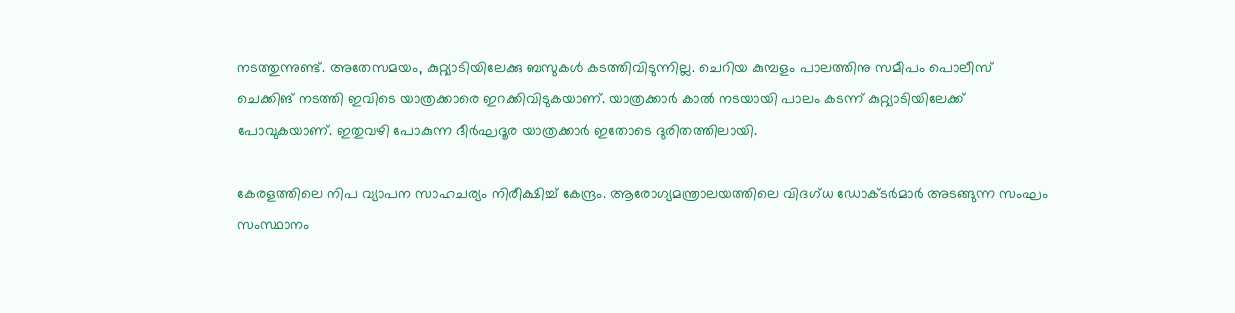നടത്തുന്നുണ്ട്. അതേസമയം, കുറ്റ്യാടിയിലേക്കു ബസുകള്‍ കടത്തിവിടുന്നില്ല. ചെറിയ കുമ്പളം പാലത്തിനു സമീപം പൊലീസ് ചെക്കിങ് നടത്തി ഇവിടെ യാത്രക്കാരെ ഇറക്കിവിടുകയാണ്. യാത്രക്കാര്‍ കാല്‍ നടയായി പാലം കടന്ന് കുറ്റ്യാടിയിലേക്ക് പോവുകയാണ്. ഇതുവഴി പോകുന്ന ദീര്‍ഘദൂര യാത്രക്കാര്‍ ഇതോടെ ദുരിതത്തിലായി.

കേരളത്തിലെ നിപ വ്യാപന സാഹചര്യം നിരീക്ഷിച്ച് കേന്ദ്രം. ആരോഗ്യമന്ത്രാലയത്തിലെ വിദഗ്ധ ഡോക്ടര്‍മാര്‍ അടങ്ങുന്ന സംഘം സംസ്ഥാനം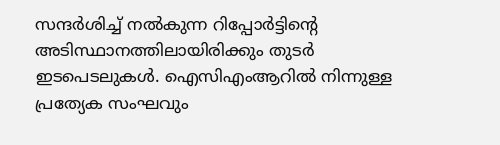സന്ദര്‍ശിച്ച് നല്‍കുന്ന റിപ്പോര്‍ട്ടിന്റെ അടിസ്ഥാനത്തിലായിരിക്കും തുടര്‍ ഇടപെടലുകള്‍. ഐസിഎംആറില്‍ നിന്നുള്ള പ്രത്യേക സംഘവും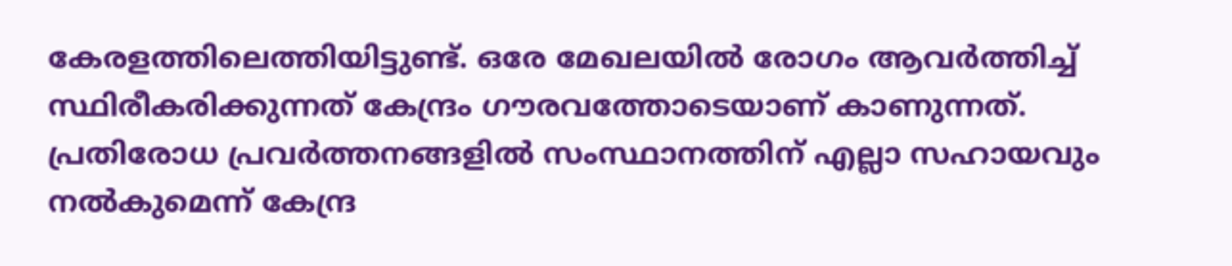കേരളത്തിലെത്തിയിട്ടുണ്ട്. ഒരേ മേഖലയില്‍ രോഗം ആവര്‍ത്തിച്ച് സ്ഥിരീകരിക്കുന്നത് കേന്ദ്രം ഗൗരവത്തോടെയാണ് കാണുന്നത്. പ്രതിരോധ പ്രവര്‍ത്തനങ്ങളില്‍ സംസ്ഥാനത്തിന് എല്ലാ സഹായവും നല്‍കുമെന്ന് കേന്ദ്ര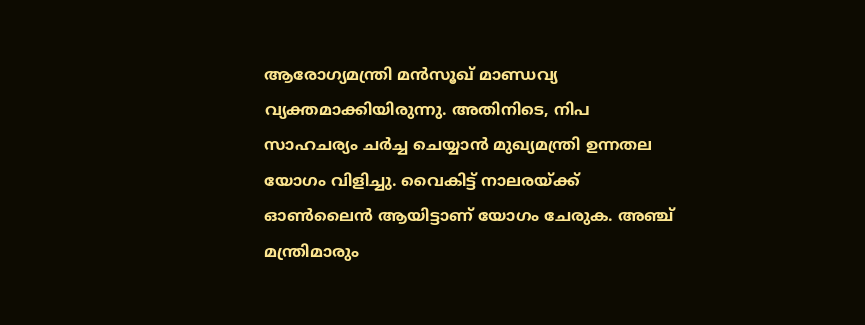ആരോഗ്യമന്ത്രി മന്‍സൂഖ് മാണ്ഡവ്യ വ്യക്തമാക്കിയിരുന്നു. അതിനിടെ, നിപ സാഹചര്യം ചര്‍ച്ച ചെയ്യാന്‍ മുഖ്യമന്ത്രി ഉന്നതല യോഗം വിളിച്ചു. വൈകിട്ട് നാലരയ്ക്ക് ഓണ്‍ലൈന്‍ ആയിട്ടാണ് യോഗം ചേരുക. അഞ്ച് മന്ത്രിമാരും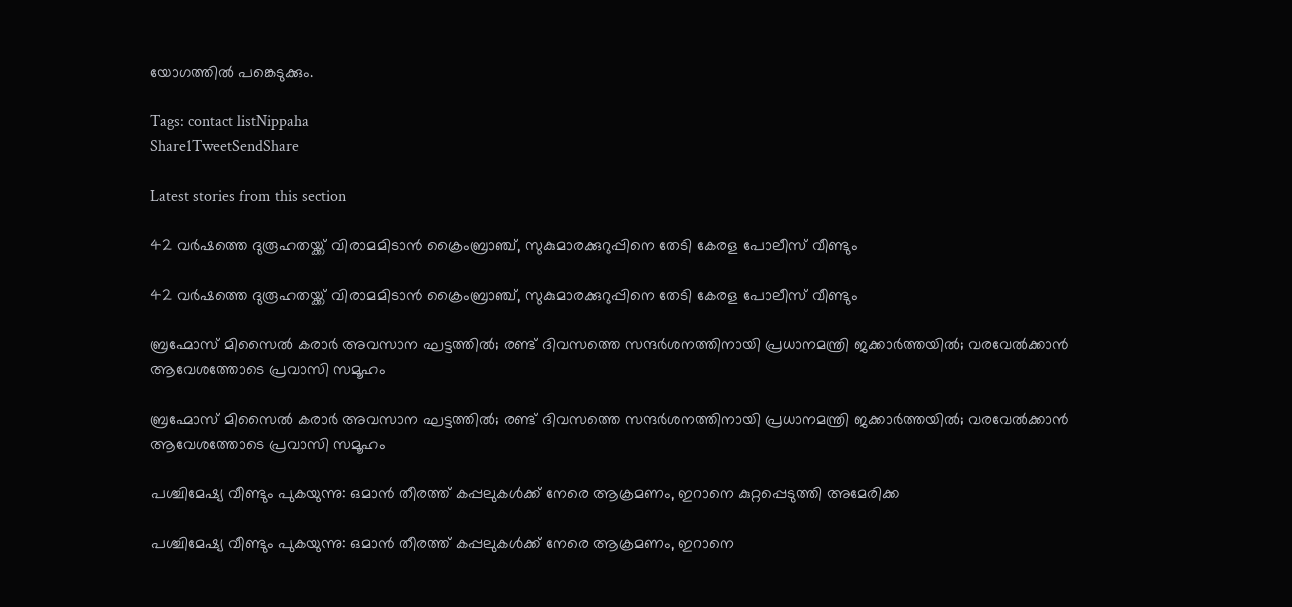യോഗത്തില്‍ പങ്കെടുക്കും.

Tags: contact listNippaha
Share1TweetSendShare

Latest stories from this section

42 വർഷത്തെ ദുരൂഹതയ്ക്ക് വിരാമമിടാൻ ക്രൈംബ്രാഞ്ച്, സുകുമാരക്കുറുപ്പിനെ തേടി കേരള പോലീസ് വീണ്ടും

42 വർഷത്തെ ദുരൂഹതയ്ക്ക് വിരാമമിടാൻ ക്രൈംബ്രാഞ്ച്, സുകുമാരക്കുറുപ്പിനെ തേടി കേരള പോലീസ് വീണ്ടും

ബ്രഹ്മോസ് മിസൈൽ കരാർ അവസാന ഘട്ടത്തിൽ; രണ്ട് ദിവസത്തെ സന്ദർശനത്തിനായി പ്രധാനമന്ത്രി ജക്കാർത്തയിൽ; വരവേൽക്കാൻ ആവേശത്തോടെ പ്രവാസി സമൂഹം

ബ്രഹ്മോസ് മിസൈൽ കരാർ അവസാന ഘട്ടത്തിൽ; രണ്ട് ദിവസത്തെ സന്ദർശനത്തിനായി പ്രധാനമന്ത്രി ജക്കാർത്തയിൽ; വരവേൽക്കാൻ ആവേശത്തോടെ പ്രവാസി സമൂഹം

പശ്ചിമേഷ്യ വീണ്ടും പുകയുന്നു: ഒമാൻ തീരത്ത് കപ്പലുകൾക്ക് നേരെ ആക്രമണം, ഇറാനെ കുറ്റപ്പെടുത്തി അമേരിക്ക

പശ്ചിമേഷ്യ വീണ്ടും പുകയുന്നു: ഒമാൻ തീരത്ത് കപ്പലുകൾക്ക് നേരെ ആക്രമണം, ഇറാനെ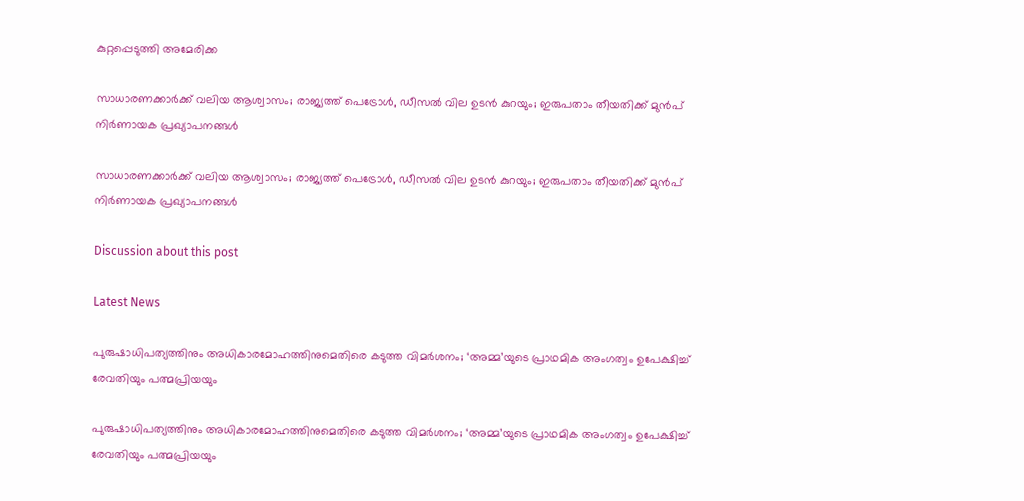കുറ്റപ്പെടുത്തി അമേരിക്ക

സാധാരണക്കാർക്ക് വലിയ ആശ്വാസം; രാജ്യത്ത് പെട്രോൾ, ഡീസൽ വില ഉടൻ കുറയും; ഇരുപതാം തീയതിക്ക് മുൻപ് നിർണായക പ്രഖ്യാപനങ്ങൾ

സാധാരണക്കാർക്ക് വലിയ ആശ്വാസം; രാജ്യത്ത് പെട്രോൾ, ഡീസൽ വില ഉടൻ കുറയും; ഇരുപതാം തീയതിക്ക് മുൻപ് നിർണായക പ്രഖ്യാപനങ്ങൾ

Discussion about this post

Latest News

പുരുഷാധിപത്യത്തിനും അധികാരമോഹത്തിനുമെതിരെ കടുത്ത വിമർശനം; ‘അമ്മ’യുടെ പ്രാഥമിക അംഗത്വം ഉപേക്ഷിച്ച് രേവതിയും പത്മപ്രിയയും

പുരുഷാധിപത്യത്തിനും അധികാരമോഹത്തിനുമെതിരെ കടുത്ത വിമർശനം; ‘അമ്മ’യുടെ പ്രാഥമിക അംഗത്വം ഉപേക്ഷിച്ച് രേവതിയും പത്മപ്രിയയും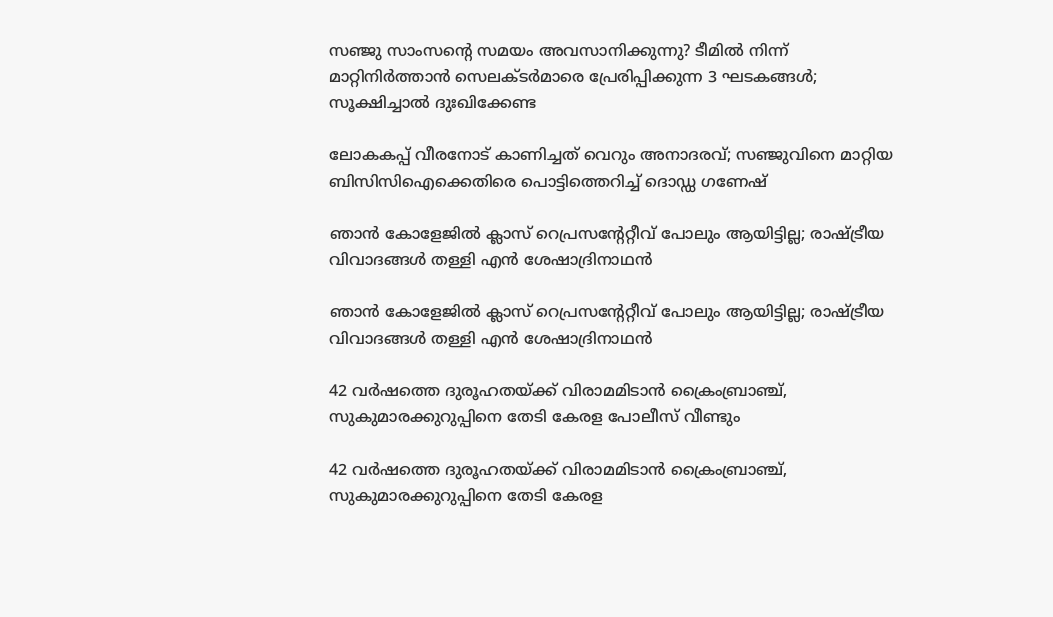സഞ്ജു സാംസന്റെ സമയം അവസാനിക്കുന്നു? ടീമിൽ നിന്ന് മാറ്റിനിർത്താൻ സെലക്ടർമാരെ പ്രേരിപ്പിക്കുന്ന 3 ഘടകങ്ങൾ; സൂക്ഷിച്ചാൽ ദുഃഖിക്കേണ്ട

ലോകകപ്പ് വീരനോട് കാണിച്ചത് വെറും അനാദരവ്; സഞ്ജുവിനെ മാറ്റിയ ബിസിസിഐക്കെതിരെ പൊട്ടിത്തെറിച്ച് ദൊഡ്ഡ ഗണേഷ്

ഞാൻ കോളേജിൽ ക്ലാസ് റെപ്രസന്റേറ്റീവ് പോലും ആയിട്ടില്ല; രാഷ്ട്രീയ വിവാദങ്ങൾ തള്ളി എൻ ശേഷാദ്രിനാഥൻ

ഞാൻ കോളേജിൽ ക്ലാസ് റെപ്രസന്റേറ്റീവ് പോലും ആയിട്ടില്ല; രാഷ്ട്രീയ വിവാദങ്ങൾ തള്ളി എൻ ശേഷാദ്രിനാഥൻ

42 വർഷത്തെ ദുരൂഹതയ്ക്ക് വിരാമമിടാൻ ക്രൈംബ്രാഞ്ച്, സുകുമാരക്കുറുപ്പിനെ തേടി കേരള പോലീസ് വീണ്ടും

42 വർഷത്തെ ദുരൂഹതയ്ക്ക് വിരാമമിടാൻ ക്രൈംബ്രാഞ്ച്, സുകുമാരക്കുറുപ്പിനെ തേടി കേരള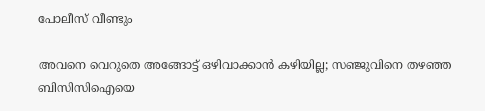പോലീസ് വീണ്ടും

അവനെ വെറുതെ അങ്ങോട്ട് ഒഴിവാക്കാൻ കഴിയില്ല; സഞ്ജുവിനെ തഴഞ്ഞ ബിസിസിഐയെ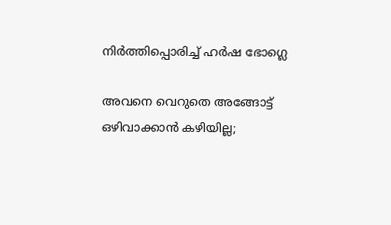നിർത്തിപ്പൊരിച്ച് ഹർഷ ഭോഗ്ലെ

അവനെ വെറുതെ അങ്ങോട്ട് ഒഴിവാക്കാൻ കഴിയില്ല;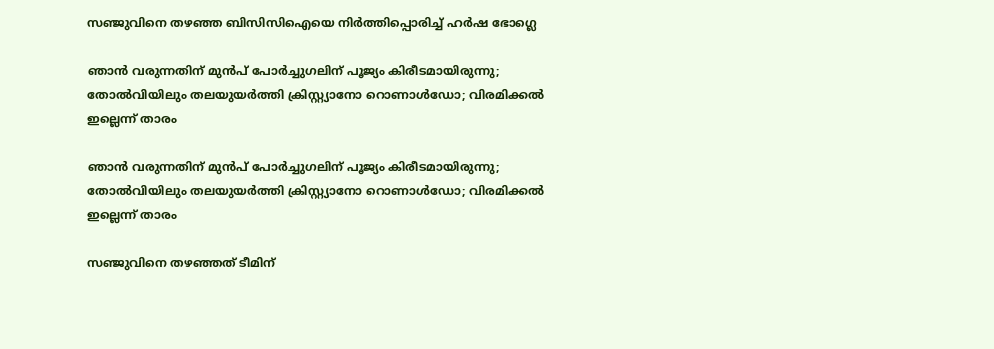സഞ്ജുവിനെ തഴഞ്ഞ ബിസിസിഐയെ നിർത്തിപ്പൊരിച്ച് ഹർഷ ഭോഗ്ലെ

ഞാൻ വരുന്നതിന് മുൻപ് പോർച്ചുഗലിന് പൂജ്യം കിരീടമായിരുന്നു; തോൽവിയിലും തലയുയർത്തി ക്രിസ്റ്റ്യാനോ റൊണാൾഡോ; വിരമിക്കൽ ഇല്ലെന്ന് താരം

ഞാൻ വരുന്നതിന് മുൻപ് പോർച്ചുഗലിന് പൂജ്യം കിരീടമായിരുന്നു; തോൽവിയിലും തലയുയർത്തി ക്രിസ്റ്റ്യാനോ റൊണാൾഡോ; വിരമിക്കൽ ഇല്ലെന്ന് താരം

സഞ്ജുവിനെ തഴഞ്ഞത് ടീമിന്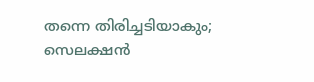തന്നെ തിരിച്ചടിയാകും; സെലക്ഷൻ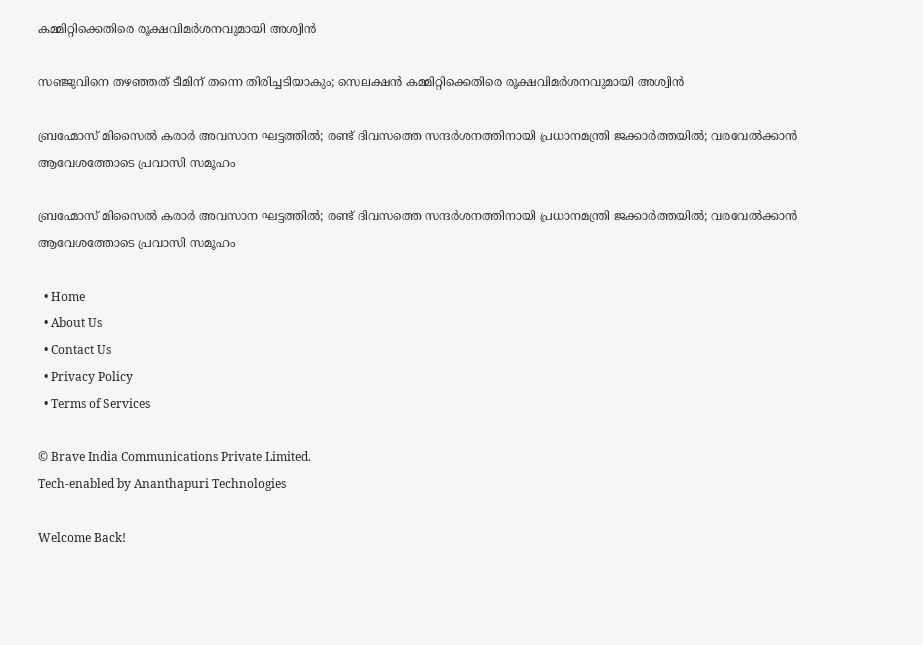കമ്മിറ്റിക്കെതിരെ രൂക്ഷവിമർശനവുമായി അശ്വിൻ

സഞ്ജുവിനെ തഴഞ്ഞത് ടീമിന് തന്നെ തിരിച്ചടിയാകും; സെലക്ഷൻ കമ്മിറ്റിക്കെതിരെ രൂക്ഷവിമർശനവുമായി അശ്വിൻ

ബ്രഹ്മോസ് മിസൈൽ കരാർ അവസാന ഘട്ടത്തിൽ; രണ്ട് ദിവസത്തെ സന്ദർശനത്തിനായി പ്രധാനമന്ത്രി ജക്കാർത്തയിൽ; വരവേൽക്കാൻ ആവേശത്തോടെ പ്രവാസി സമൂഹം

ബ്രഹ്മോസ് മിസൈൽ കരാർ അവസാന ഘട്ടത്തിൽ; രണ്ട് ദിവസത്തെ സന്ദർശനത്തിനായി പ്രധാനമന്ത്രി ജക്കാർത്തയിൽ; വരവേൽക്കാൻ ആവേശത്തോടെ പ്രവാസി സമൂഹം

  • Home
  • About Us
  • Contact Us
  • Privacy Policy
  • Terms of Services

© Brave India Communications Private Limited.
Tech-enabled by Ananthapuri Technologies

Welcome Back!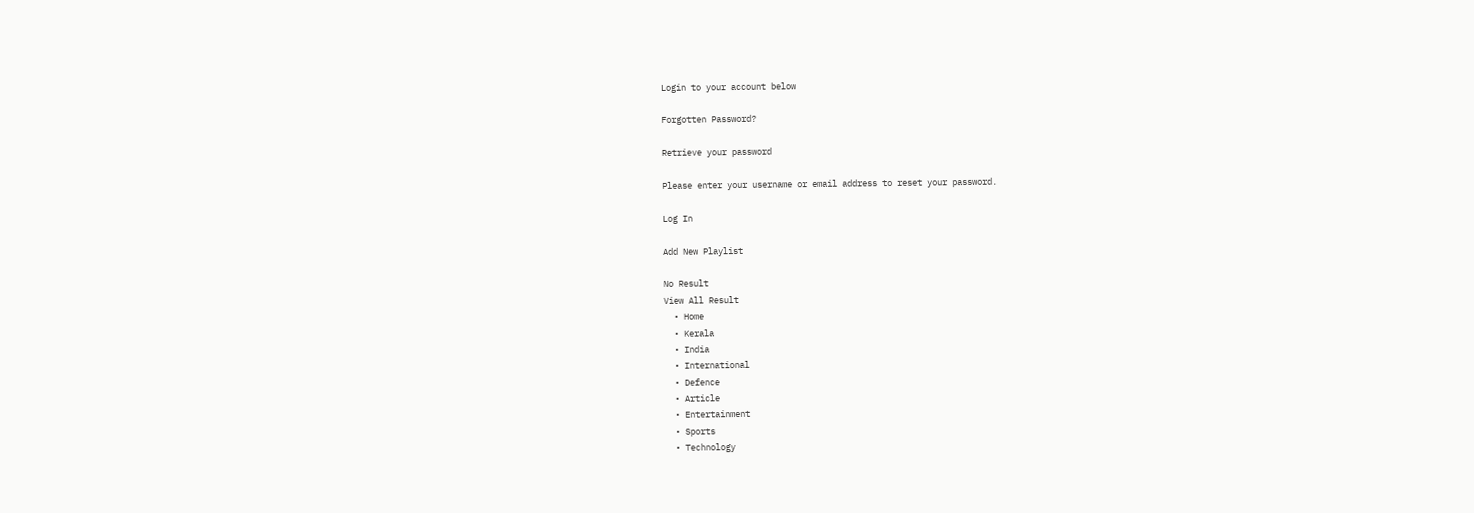Login to your account below

Forgotten Password?

Retrieve your password

Please enter your username or email address to reset your password.

Log In

Add New Playlist

No Result
View All Result
  • Home
  • Kerala
  • India
  • International
  • Defence
  • Article
  • Entertainment
  • Sports
  • Technology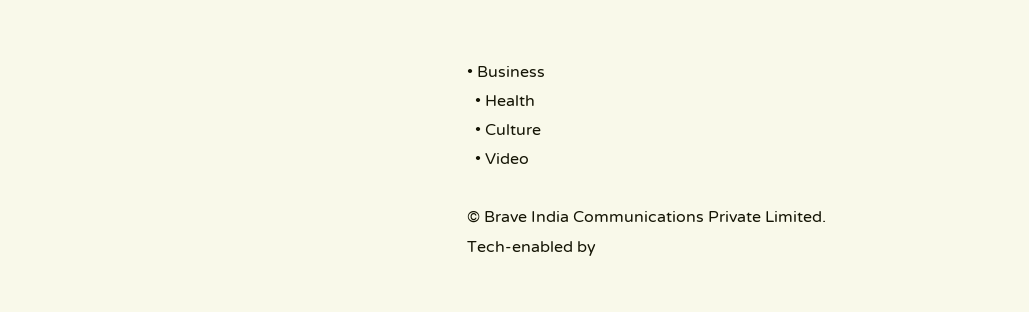• Business
  • Health
  • Culture
  • Video

© Brave India Communications Private Limited.
Tech-enabled by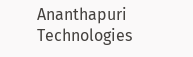Ananthapuri Technologies